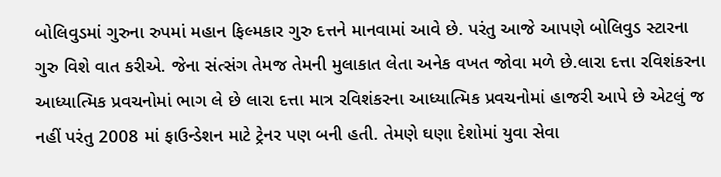બોલિવુડમાં ગુરુના રુપમાં મહાન ફિલ્મકાર ગુરુ દત્તને માનવામાં આવે છે. પરંતુ આજે આપણે બોલિવુડ સ્ટારના ગુરુ વિશે વાત કરીએ. જેના સંત્સંગ તેમજ તેમની મુલાકાત લેતા અનેક વખત જોવા મળે છે.લારા દત્તા રવિશંકરના આધ્યાત્મિક પ્રવચનોમાં ભાગ લે છે લારા દત્તા માત્ર રવિશંકરના આધ્યાત્મિક પ્રવચનોમાં હાજરી આપે છે એટલું જ નહીં પરંતુ 2008 માં ફાઉન્ડેશન માટે ટ્રેનર પણ બની હતી. તેમણે ઘણા દેશોમાં યુવા સેવા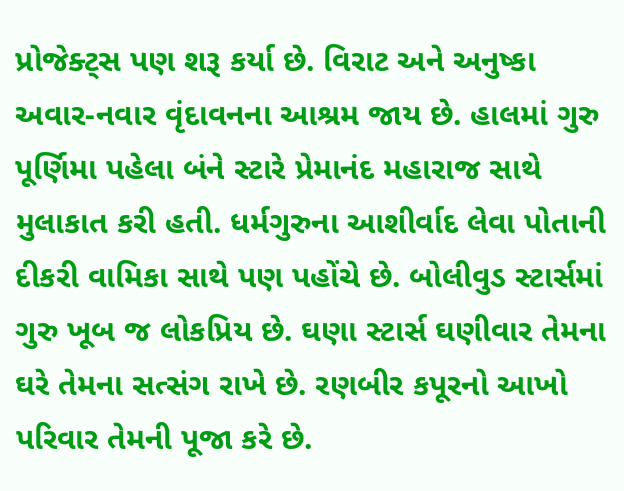પ્રોજેક્ટ્સ પણ શરૂ કર્યા છે. વિરાટ અને અનુષ્કા અવાર-નવાર વૃંદાવનના આશ્રમ જાય છે. હાલમાં ગુરુ પૂર્ણિમા પહેલા બંને સ્ટારે પ્રેમાનંદ મહારાજ સાથે મુલાકાત કરી હતી. ધર્મગુરુના આશીર્વાદ લેવા પોતાની દીકરી વામિકા સાથે પણ પહોંચે છે. બોલીવુડ સ્ટાર્સમાં ગુરુ ખૂબ જ લોકપ્રિય છે. ઘણા સ્ટાર્સ ઘણીવાર તેમના ઘરે તેમના સત્સંગ રાખે છે. રણબીર કપૂરનો આખો પરિવાર તેમની પૂજા કરે છે.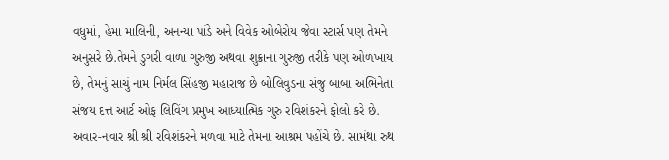વધુમાં, હેમા માલિની, અનન્યા પાંડે અને વિવેક ઓબેરોય જેવા સ્ટાર્સ પણ તેમને અનુસરે છે.તેમને ડુગરી વાળા ગુરુજી અથવા શુક્રાના ગુરુજી તરીકે પણ ઓળખાય છે, તેમનું સાચું નામ નિર્મલ સિંહજી મહારાજ છે બોલિવુડના સંજુ બાબા અભિનેતા સંજય દત્ત આર્ટ ઓફ લિવિંગ પ્રમુખ આધ્યાત્મિક ગુરુ રવિશંકરને ફોલો કરે છે. અવાર-નવાર શ્રી શ્રી રવિશંકરને મળવા માટે તેમના આશ્રમ પહોંચે છે. સામંથા રુથ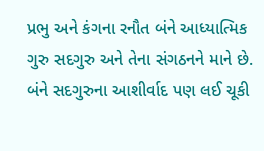પ્રભુ અને કંગના રનૌત બંને આધ્યાત્મિક ગુરુ સદગુરુ અને તેના સંગઠનને માને છે. બંને સદગુરુના આશીર્વાદ પણ લઈ ચૂકી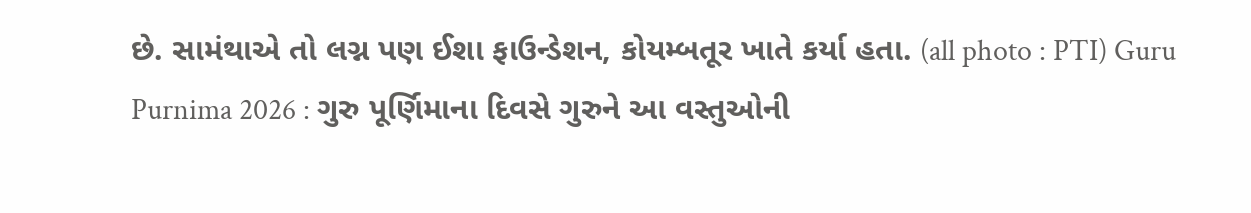છે. સામંથાએ તો લગ્ન પણ ઈશા ફાઉન્ડેશન, કોયમ્બતૂર ખાતે કર્યા હતા. (all photo : PTI) Guru Purnima 2026 : ગુરુ પૂર્ણિમાના દિવસે ગુરુને આ વસ્તુઓની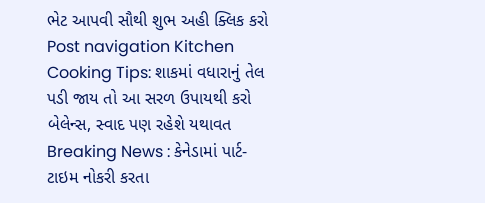ભેટ આપવી સૌથી શુભ અહી ક્લિક કરો Post navigation Kitchen Cooking Tips: શાકમાં વધારાનું તેલ પડી જાય તો આ સરળ ઉપાયથી કરો બેલેન્સ, સ્વાદ પણ રહેશે યથાવત Breaking News : કેનેડામાં પાર્ટ-ટાઇમ નોકરી કરતા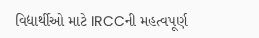વિદ્યાર્થીઓ માટે IRCCની મહત્વપૂર્ણ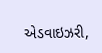એડવાઇઝરી,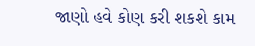જાણો હવે કોણ કરી શકશે કામ